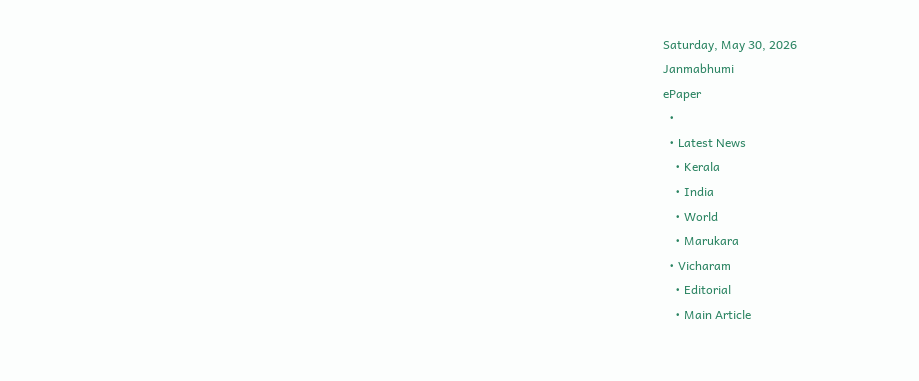Saturday, May 30, 2026
Janmabhumi
ePaper
  •
  • Latest News
    • Kerala
    • India
    • World
    • Marukara
  • Vicharam
    • Editorial
    • Main Article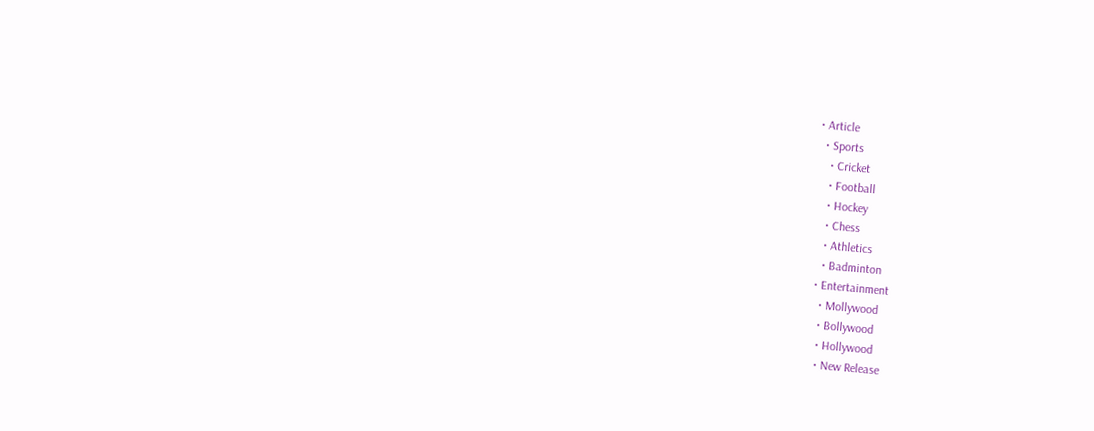• Article
  • Sports
    • Cricket
    • Football
    • Hockey
    • Chess
    • Athletics
    • Badminton
  • Entertainment
    • Mollywood
    • Bollywood
    • Hollywood
    • New Release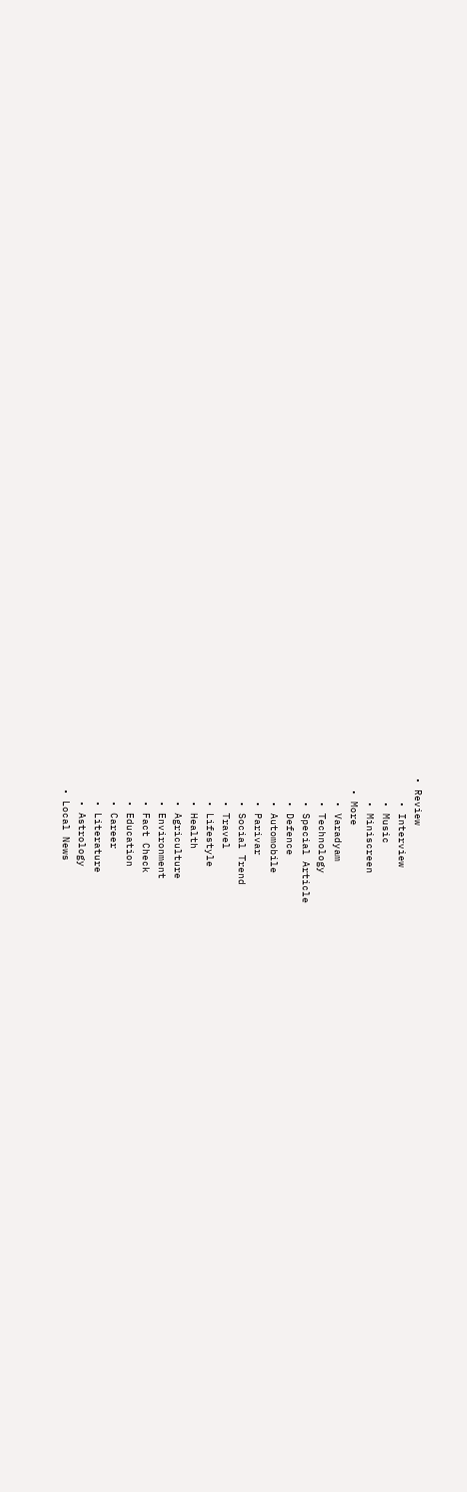• Review
    • Interview
    • Music
    • Miniscreen
  • More
    • Varadyam
    • Technology
    • Special Article
    • Defence
    • Automobile
    • Parivar
    • Social Trend
    • Travel
    • Lifestyle
    • Health
    • Agriculture
    • Environment
    • Fact Check
    • Education
    • Career
    • Literature
    • Astrology
  • Local News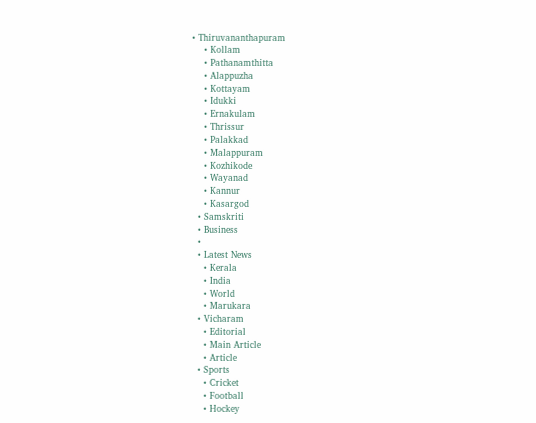• Thiruvananthapuram
    • Kollam
    • Pathanamthitta
    • Alappuzha
    • Kottayam
    • Idukki
    • Ernakulam
    • Thrissur
    • Palakkad
    • Malappuram
    • Kozhikode
    • Wayanad
    • Kannur
    • Kasargod
  • Samskriti
  • Business
  •
  • Latest News
    • Kerala
    • India
    • World
    • Marukara
  • Vicharam
    • Editorial
    • Main Article
    • Article
  • Sports
    • Cricket
    • Football
    • Hockey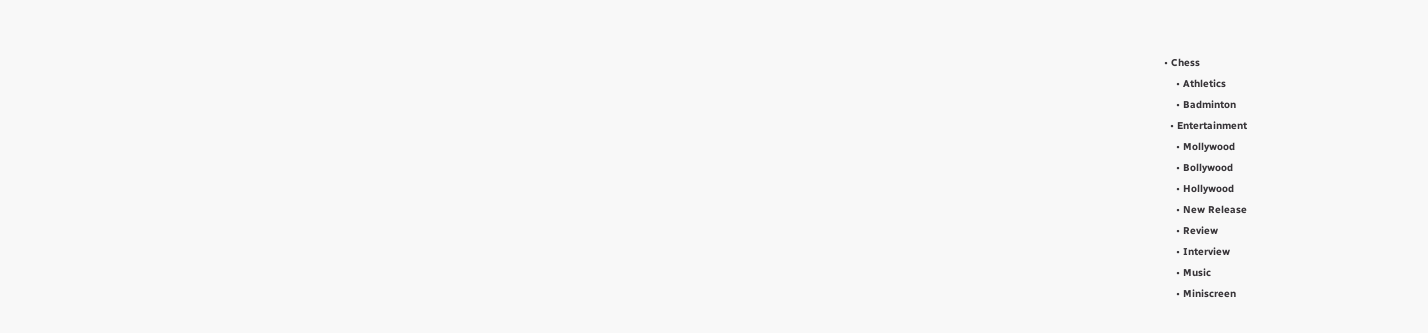• Chess
    • Athletics
    • Badminton
  • Entertainment
    • Mollywood
    • Bollywood
    • Hollywood
    • New Release
    • Review
    • Interview
    • Music
    • Miniscreen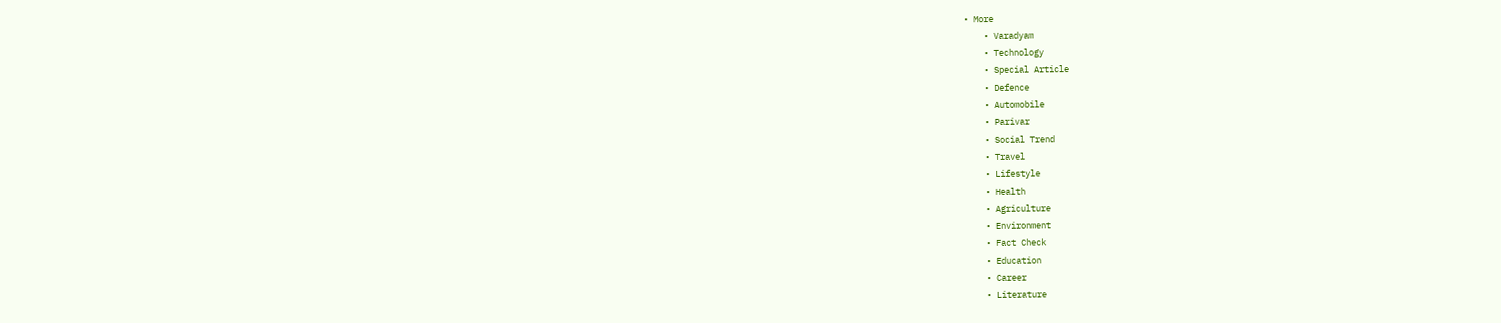• More
    • Varadyam
    • Technology
    • Special Article
    • Defence
    • Automobile
    • Parivar
    • Social Trend
    • Travel
    • Lifestyle
    • Health
    • Agriculture
    • Environment
    • Fact Check
    • Education
    • Career
    • Literature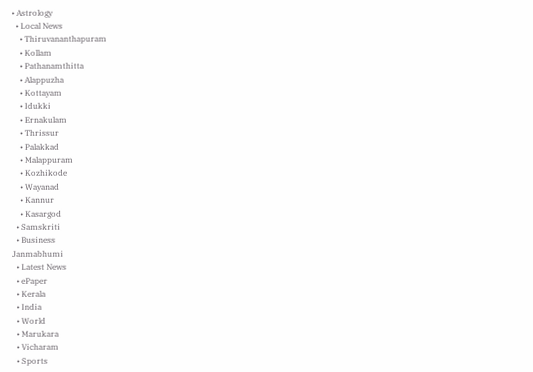• Astrology
  • Local News
    • Thiruvananthapuram
    • Kollam
    • Pathanamthitta
    • Alappuzha
    • Kottayam
    • Idukki
    • Ernakulam
    • Thrissur
    • Palakkad
    • Malappuram
    • Kozhikode
    • Wayanad
    • Kannur
    • Kasargod
  • Samskriti
  • Business
Janmabhumi
  • Latest News
  • ePaper
  • Kerala
  • India
  • World
  • Marukara
  • Vicharam
  • Sports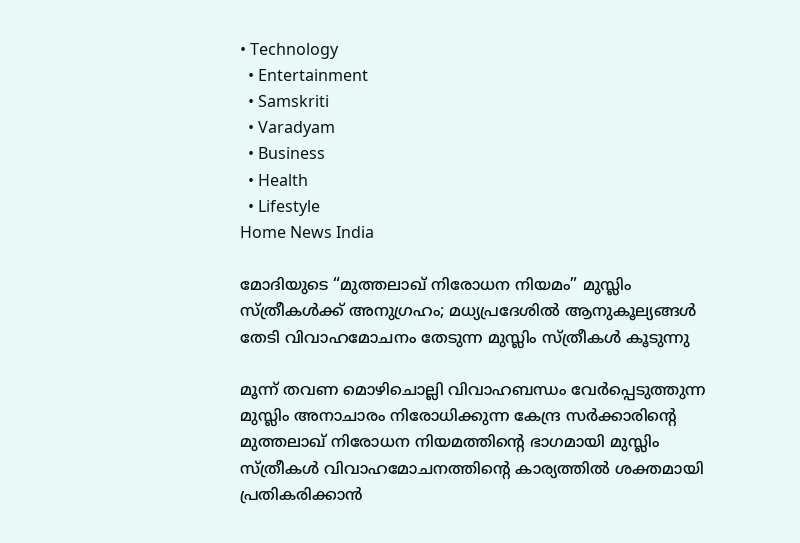• Technology
  • Entertainment
  • Samskriti
  • Varadyam
  • Business
  • Health
  • Lifestyle
Home News India

മോദിയുടെ “മുത്തലാഖ് നിരോധന നിയമം” മുസ്ലിം സ്ത്രീകള്‍ക്ക് അനുഗ്രഹം; മധ്യപ്രദേശില്‍ ആനുകൂല്യങ്ങള്‍ തേടി വിവാഹമോചനം തേടുന്ന മുസ്ലിം സ്ത്രീകള്‍ കൂടുന്നു

മൂന്ന് തവണ മൊഴിചൊല്ലി വിവാഹബന്ധം വേര്‍പ്പെടുത്തുന്ന മുസ്ലിം അനാചാരം നിരോധിക്കുന്ന കേന്ദ്ര സര്‍ക്കാരിന്റെ മുത്തലാഖ് നിരോധന നിയമത്തിന്റെ ഭാഗമായി മുസ്ലിം സ്ത്രീകള്‍ വിവാഹമോചനത്തിന്റെ കാര്യത്തില്‍ ശക്തമായി പ്രതികരിക്കാന്‍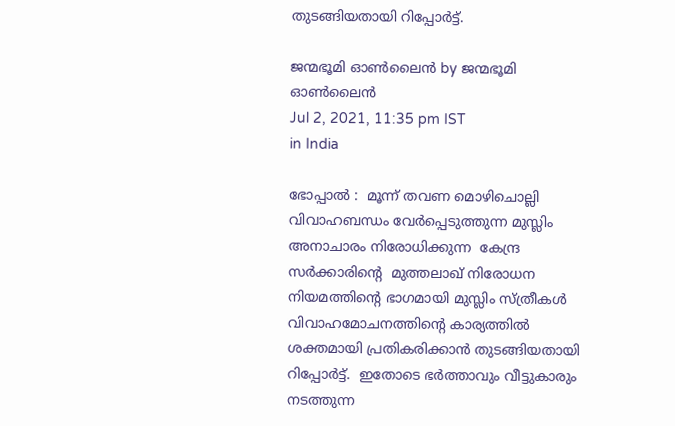തുടങ്ങിയതായി റിപ്പോര്‍ട്ട്.

ജന്മഭൂമി ഓണ്‍ലൈന്‍ by ജന്മഭൂമി ഓണ്‍ലൈന്‍
Jul 2, 2021, 11:35 pm IST
in India

ഭോപ്പാൽ :  മൂന്ന് തവണ മൊഴിചൊല്ലി വിവാഹബന്ധം വേര്‍പ്പെടുത്തുന്ന മുസ്ലിം അനാചാരം നിരോധിക്കുന്ന  കേന്ദ്ര സര്‍ക്കാരിന്റെ  മുത്തലാഖ് നിരോധന നിയമത്തിന്റെ ഭാഗമായി മുസ്ലിം സ്ത്രീകള്‍ വിവാഹമോചനത്തിന്റെ കാര്യത്തില്‍ ശക്തമായി പ്രതികരിക്കാന്‍ തുടങ്ങിയതായി റിപ്പോര്‍ട്ട്.  ഇതോടെ ഭര്‍ത്താവും വീട്ടുകാരും നടത്തുന്ന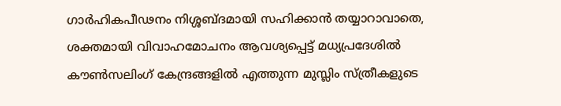ഗാര്‍ഹികപീഢനം നിശ്ശബ്ദമായി സഹിക്കാന്‍ തയ്യാറാവാതെ, ശക്തമായി വിവാഹമോചനം ആവശ്യപ്പെട്ട് മധ്യപ്രദേശില്‍ കൗണ്‍സലിംഗ് കേന്ദ്രങ്ങളില്‍ എത്തുന്ന മുസ്ലിം സ്ത്രീകളുടെ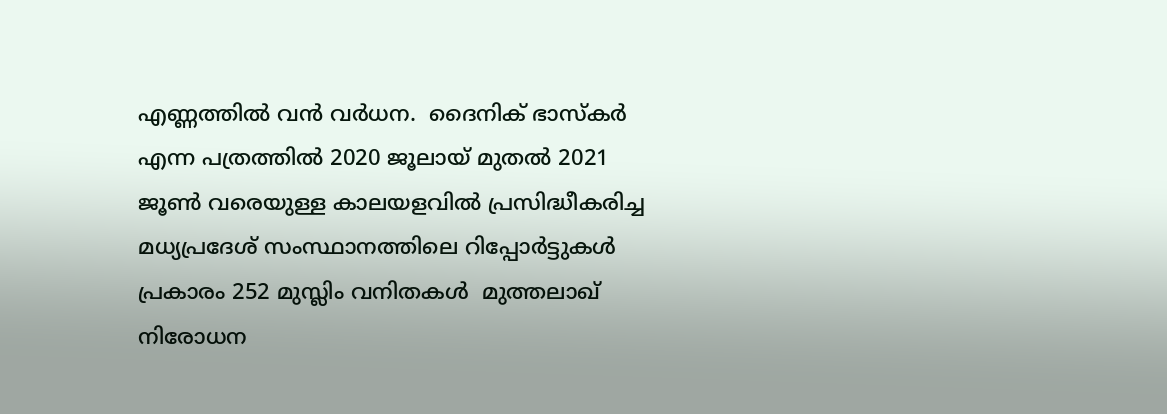എണ്ണത്തില്‍ വന്‍ വര്‍ധന.  ദൈനിക് ഭാസ്കര്‍ എന്ന പത്രത്തില്‍ 2020 ജൂലായ് മുതല്‍ 2021 ജൂണ്‍ വരെയുള്ള കാലയളവില്‍ പ്രസിദ്ധീകരിച്ച മധ്യപ്രദേശ് സംസ്ഥാനത്തിലെ റിപ്പോര്‍ട്ടുകള്‍ പ്രകാരം 252 മുസ്ലിം വനിതകള്‍  മുത്തലാഖ് നിരോധന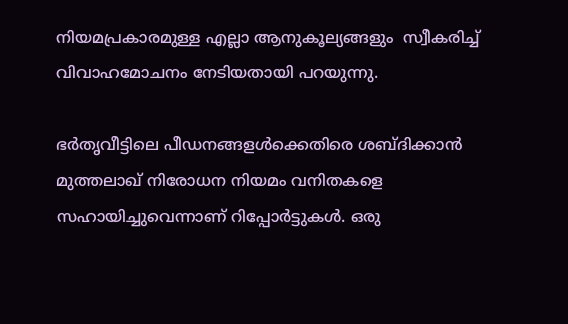നിയമപ്രകാരമുള്ള എല്ലാ ആനുകൂല്യങ്ങളും  സ്വീകരിച്ച് വിവാഹമോചനം നേടിയതായി പറയുന്നു.

ഭർതൃവീട്ടിലെ പീഡനങ്ങളൾക്കെതിരെ ശബ്ദിക്കാൻ മുത്തലാഖ് നിരോധന നിയമം വനിതകളെ സഹായിച്ചുവെന്നാണ് റിപ്പോർട്ടുകൾ. ഒരു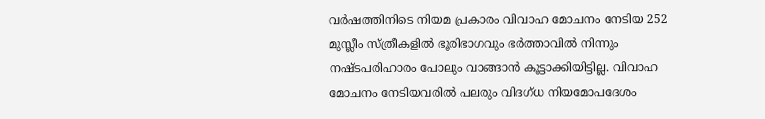വര്‍ഷത്തിനിടെ നിയമ പ്രകാരം വിവാഹ മോചനം നേടിയ 252 മുസ്ലീം സ്ത്രീകളില്‍ ഭൂരിഭാഗവും ഭർത്താവിൽ നിന്നും നഷ്ടപരിഹാരം പോലും വാങ്ങാൻ കൂട്ടാക്കിയിട്ടില്ല. വിവാഹ മോചനം നേടിയവരിൽ പലരും വിദഗ്ധ നിയമോപദേശം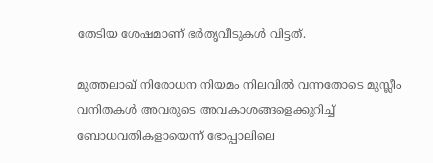തേടിയ ശേഷമാണ് ഭർതൃവീടുകൾ വിട്ടത്.

മുത്തലാഖ് നിരോധന നിയമം നിലവിൽ വന്നതോടെ മുസ്ലീം വനിതകൾ അവരുടെ അവകാശങ്ങളെക്കുറിച്ച് ബോധവതികളായെന്ന് ഭോപ്പാലിലെ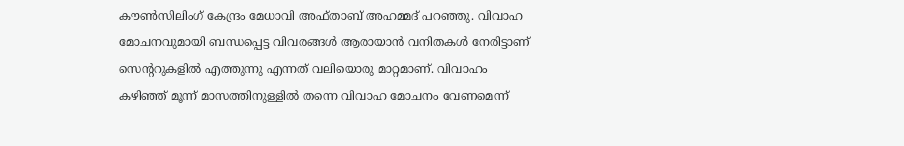കൗൺസിലിംഗ് കേന്ദ്രം മേധാവി അഫ്താബ് അഹമ്മദ് പറഞ്ഞു. വിവാഹ മോചനവുമായി ബന്ധപ്പെട്ട വിവരങ്ങൾ ആരായാൻ വനിതകൾ നേരിട്ടാണ് സെന്‍ററുകളിൽ എത്തുന്നു എന്നത് വലിയൊരു മാറ്റമാണ്. വിവാഹം കഴിഞ്ഞ് മൂന്ന് മാസത്തിനുള്ളിൽ തന്നെ വിവാഹ മോചനം വേണമെന്ന്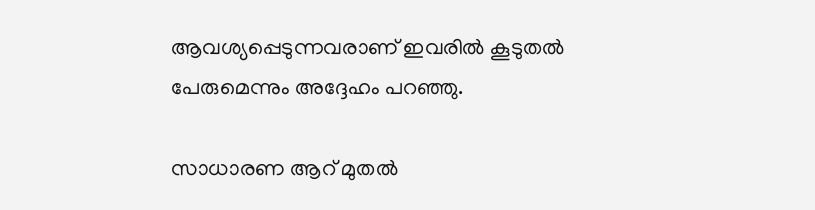ആവശ്യപ്പെടുന്നവരാണ് ഇവരിൽ കൂടുതൽ പേരുമെന്നും അദ്ദേഹം പറഞ്ഞു.

സാധാരണ ആറ് മുതല്‍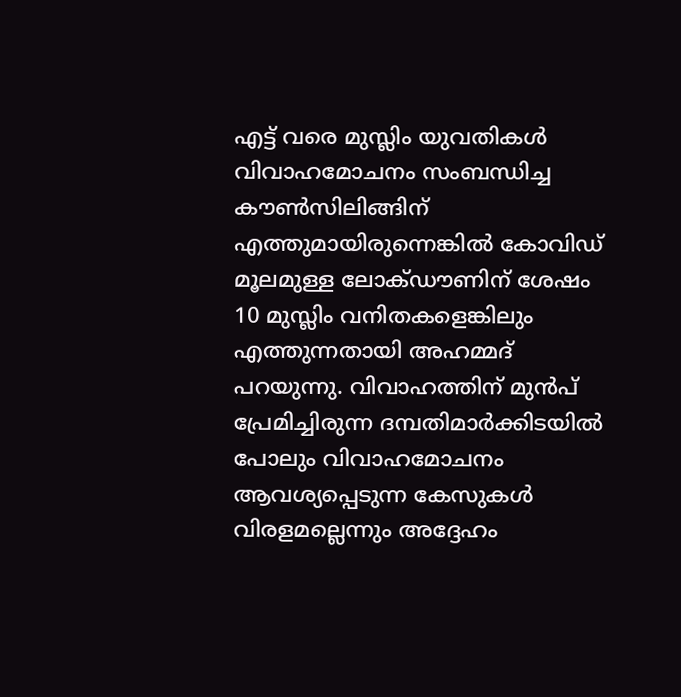എട്ട് വരെ മുസ്ലിം യുവതികള്‍ വിവാഹമോചനം സംബന്ധിച്ച കൗണ്‍സിലിങ്ങിന് എത്തുമായിരുന്നെങ്കില്‍ കോവിഡ് മൂലമുള്ള ലോക്ഡൗണിന് ശേഷം 10 മുസ്ലിം വനിതകളെങ്കിലും എത്തുന്നതായി അഹമ്മദ് പറയുന്നു. വിവാഹത്തിന് മുന്‍പ് പ്രേമിച്ചിരുന്ന ദമ്പതിമാര്‍ക്കിടയില്‍ പോലും വിവാഹമോചനം ആവശ്യപ്പെടുന്ന കേസുകള്‍ വിരളമല്ലെന്നും അദ്ദേഹം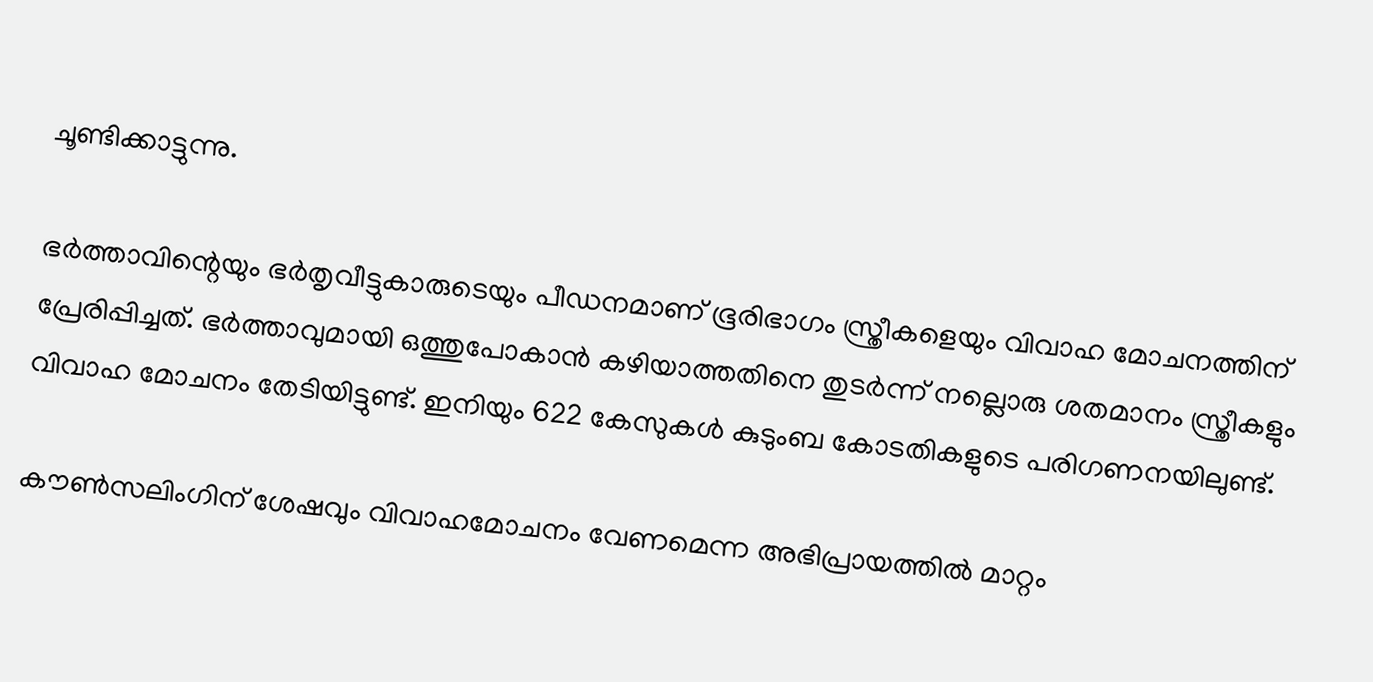ചൂണ്ടിക്കാട്ടുന്നു.

ഭർത്താവിന്റെയും ഭർതൃവീട്ടുകാരുടെയും പീഡനമാണ് ഭൂരിഭാഗം സ്ത്രീകളെയും വിവാഹ മോചനത്തിന് പ്രേരിപ്പിച്ചത്. ഭർത്താവുമായി ഒത്തുപോകാൻ കഴിയാത്തതിനെ തുടർന്ന് നല്ലൊരു ശതമാനം സ്ത്രീകളും വിവാഹ മോചനം തേടിയിട്ടുണ്ട്. ഇനിയും 622 കേസുകൾ കുടുംബ കോടതികളുടെ പരിഗണനയിലുണ്ട്.

കൗണ്‍സലിംഗിന് ശേഷവും വിവാഹമോചനം വേണമെന്ന അഭിപ്രായത്തില്‍ മാറ്റം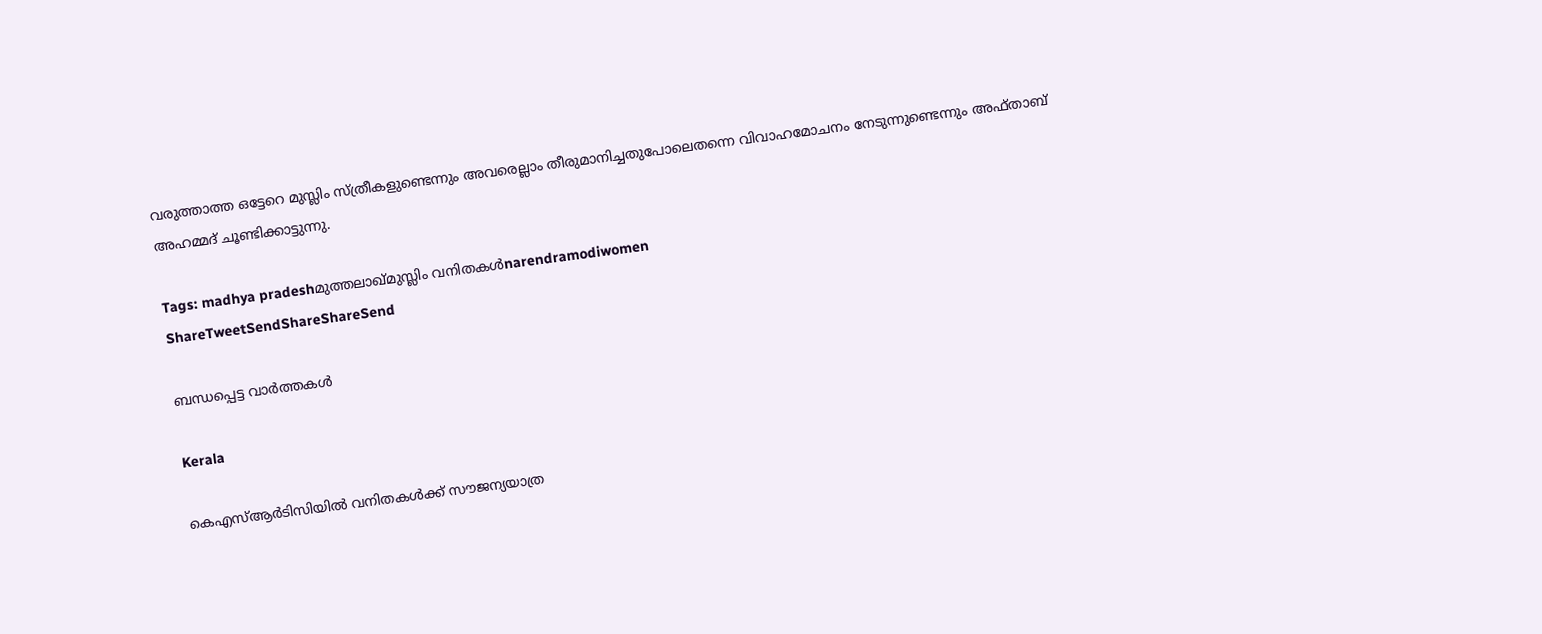വരുത്താത്ത ഒട്ടേറെ മുസ്ലിം സ്ത്രീകളുണ്ടെന്നും അവരെല്ലാം തീരുമാനിച്ചതുപോലെതന്നെ വിവാഹമോചനം നേടുന്നുണ്ടെന്നും അഫ്താബ് അഹമ്മദ് ചൂണ്ടിക്കാട്ടുന്നു.

Tags: madhya pradeshമുത്തലാഖ്മുസ്ലിം വനിതകള്‍narendramodiwomen
ShareTweetSendShareShareSend

ബന്ധപ്പെട്ട വാര്‍ത്തകള്‍

Kerala

കെഎസ്ആർടിസിയിൽ വനിതകൾക്ക് സൗജന്യയാത്ര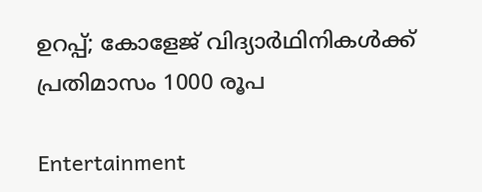ഉറപ്പ്; കോളേജ് വിദ്യാർഥിനികൾക്ക് പ്രതിമാസം 1000 രൂപ

Entertainment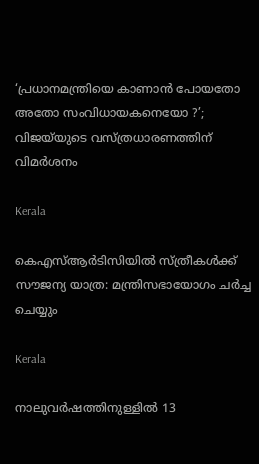‘പ്രധാനമന്ത്രിയെ കാണാൻ പോയതോ അതോ സംവിധായകനെയോ ?’; വിജയ്‌യുടെ വസ്ത്രധാരണത്തിന് വിമർശനം

Kerala

കെഎസ്ആര്‍ടിസിയില്‍ സ്ത്രീകള്‍ക്ക് സൗജന്യ യാത്ര: മന്ത്രിസഭായോഗം ചര്‍ച്ച ചെയ്യും

Kerala

നാലുവർഷത്തിനുള്ളിൽ 13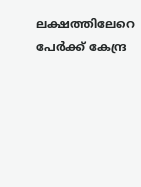ലക്ഷത്തിലേറെ പേർക്ക് കേന്ദ്ര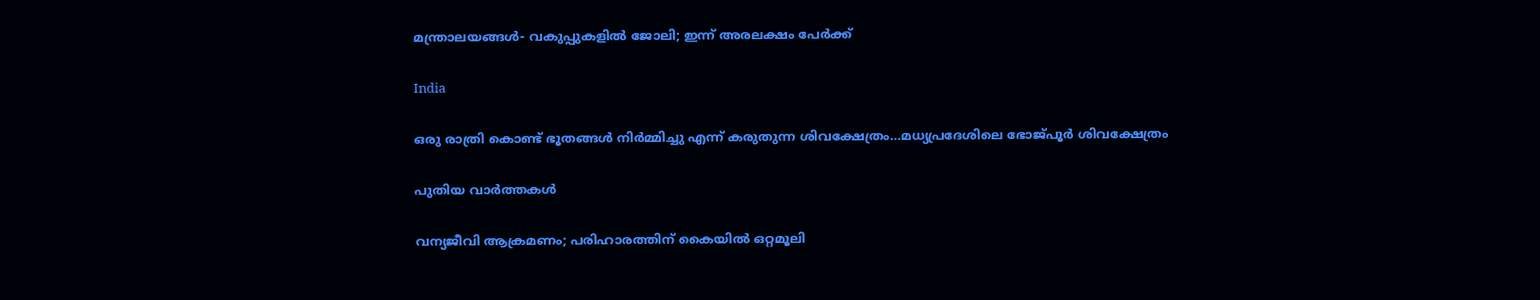മന്ത്രാലയങ്ങൾ- വകുപ്പുകളിൽ ജോലി; ഇന്ന് അരലക്ഷം പേർക്ക്

India

ഒരു രാത്രി കൊണ്ട് ഭൂതങ്ങൾ നിർമ്മിച്ചു എന്ന് കരുതുന്ന ശിവക്ഷേത്രം…മധ്യപ്രദേശിലെ ഭോജ്പൂര്‍ ശിവക്ഷേത്രം

പുതിയ വാര്‍ത്തകള്‍

വന്യജീവി ആക്രമണം; പരിഹാരത്തിന് കൈയിൽ ഒറ്റമൂലി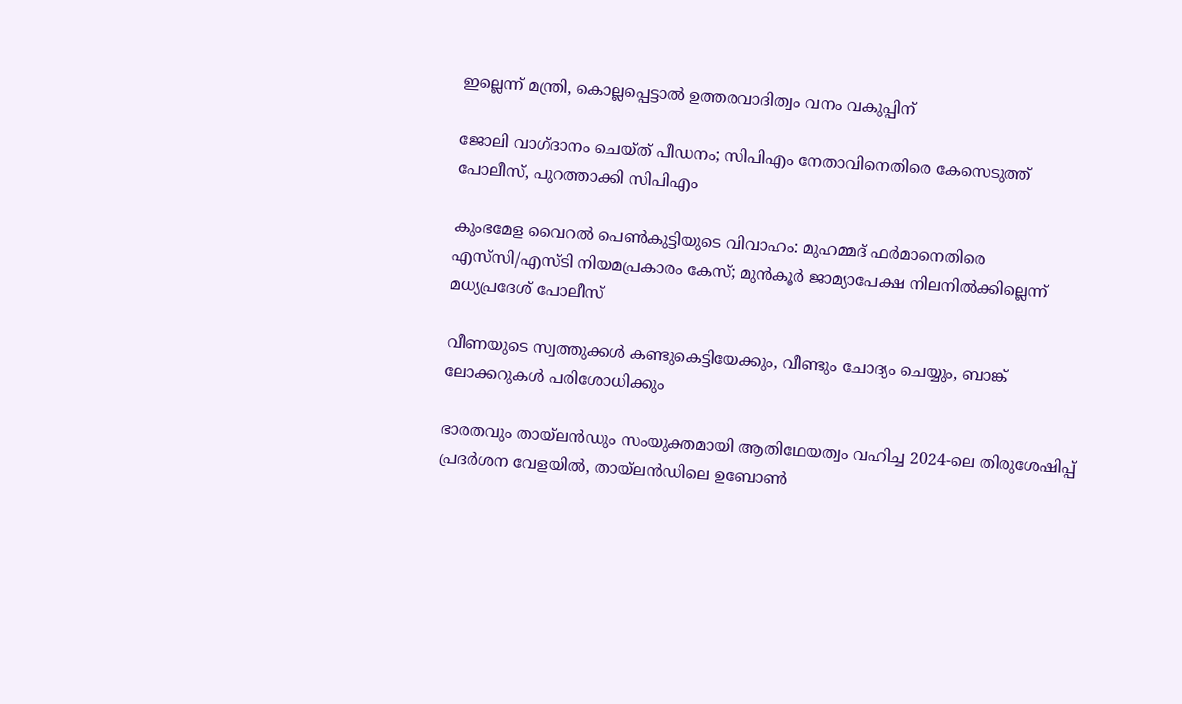ഇല്ലെന്ന് മന്ത്രി, കൊല്ലപ്പെട്ടാൽ ഉത്തരവാദിത്വം വനം വകുപ്പിന്

ജോലി വാഗ്‌ദാനം ചെയ്ത് പീഡനം; സിപിഎം നേതാവിനെതിരെ കേസെടുത്ത് പോലീസ്, പുറത്താക്കി സിപിഎം

കുംഭമേള വൈറല്‍ പെണ്‍കുട്ടിയുടെ വിവാഹം: മുഹമ്മദ് ഫര്‍മാനെതിരെ എസ്‌സി/എസ്ടി നിയമപ്രകാരം കേസ്; മുൻകൂർ ജാമ്യാപേക്ഷ നിലനിൽക്കില്ലെന്ന് മധ്യപ്രദേശ് പോലീസ്

വീണയുടെ സ്വത്തുക്കൾ കണ്ടുകെട്ടിയേക്കും, വീണ്ടും ചോദ്യം ചെയ്യും, ബാങ്ക് ലോക്കറുകൾ പരിശോധിക്കും

ഭാരതവും തായ്ലന്‍ഡും സംയുക്തമായി ആതിഥേയത്വം വഹിച്ച 2024-ലെ തിരുശേഷിപ്പ് പ്രദര്‍ശന വേളയില്‍, തായ്ലന്‍ഡിലെ ഉബോണ്‍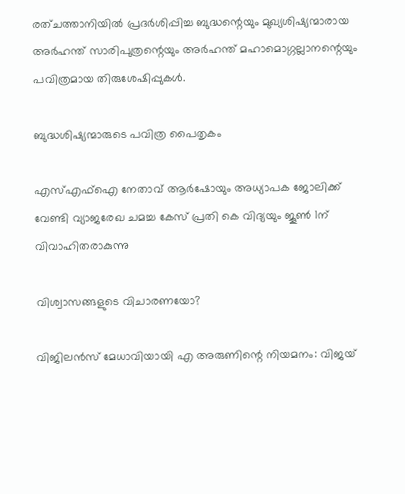രത്ചത്താനിയില്‍ പ്രദര്‍ശിപ്പിച്ച ബുദ്ധന്റെയും മുഖ്യശിഷ്യന്മാരായ അര്‍ഹന്ത് സാരിപുത്രന്റെയും അര്‍ഹന്ത് മഹാമൊഗ്ഗല്ലാനന്റെയും പവിത്രമായ തിരുശേഷിപ്പുകള്‍.

ബുദ്ധശിഷ്യന്മാരുടെ പവിത്ര പൈതൃകം

എസ്എഫ്ഐ നേതാവ് ആര്‍ഷോയും അധ്യാപക ജോലിക്ക് വേണ്ടി വ്യാജരേഖ ചമച്ച കേസ് പ്രതി കെ വിദ്യയും ജൂണ്‍ 1ന് വിവാഹിതരാകുന്നു

വിശ്വാസങ്ങളുടെ വിചാരണയോ?

വിജിലൻസ് മേധാവിയായി എ അരുണിന്റെ നിയമനം: വിജയ്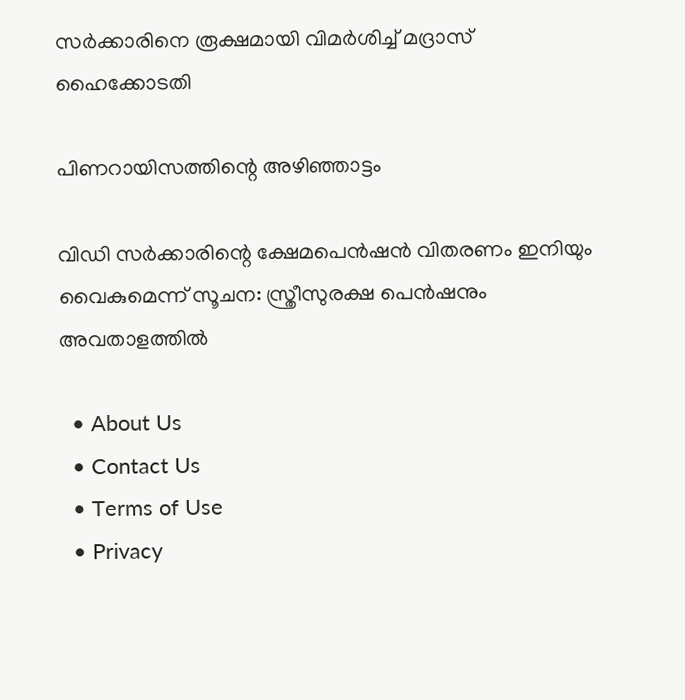സർക്കാരിനെ രൂക്ഷമായി വിമർശിച്ച് മദ്രാസ് ഹൈക്കോടതി

പിണറായിസത്തിന്റെ അഴിഞ്ഞാട്ടം

വിഡി സർക്കാരിന്റെ ക്ഷേമപെന്‍ഷന്‍ വിതരണം ഇനിയും വൈകുമെന്ന് സൂചന: സ്ത്രീസുരക്ഷ പെന്‍ഷനും അവതാളത്തില്‍

  • About Us
  • Contact Us
  • Terms of Use
  • Privacy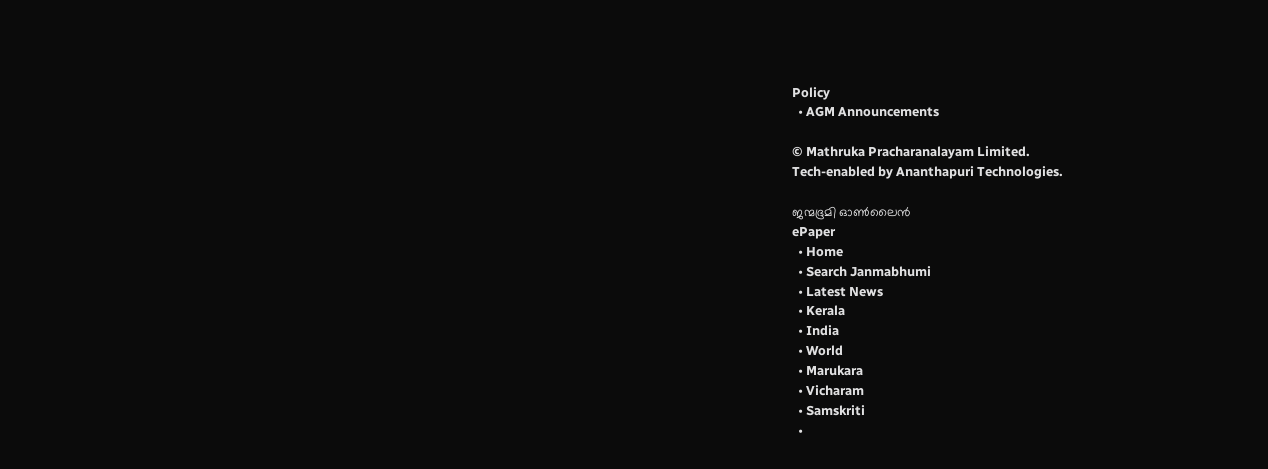Policy
  • AGM Announcements

© Mathruka Pracharanalayam Limited.
Tech-enabled by Ananthapuri Technologies.

ജന്മഭൂമി ഓണ്‍ലൈന്‍
ePaper
  • Home
  • Search Janmabhumi
  • Latest News
  • Kerala
  • India
  • World
  • Marukara
  • Vicharam
  • Samskriti
  •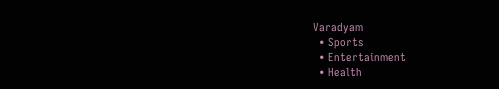Varadyam
  • Sports
  • Entertainment
  • Health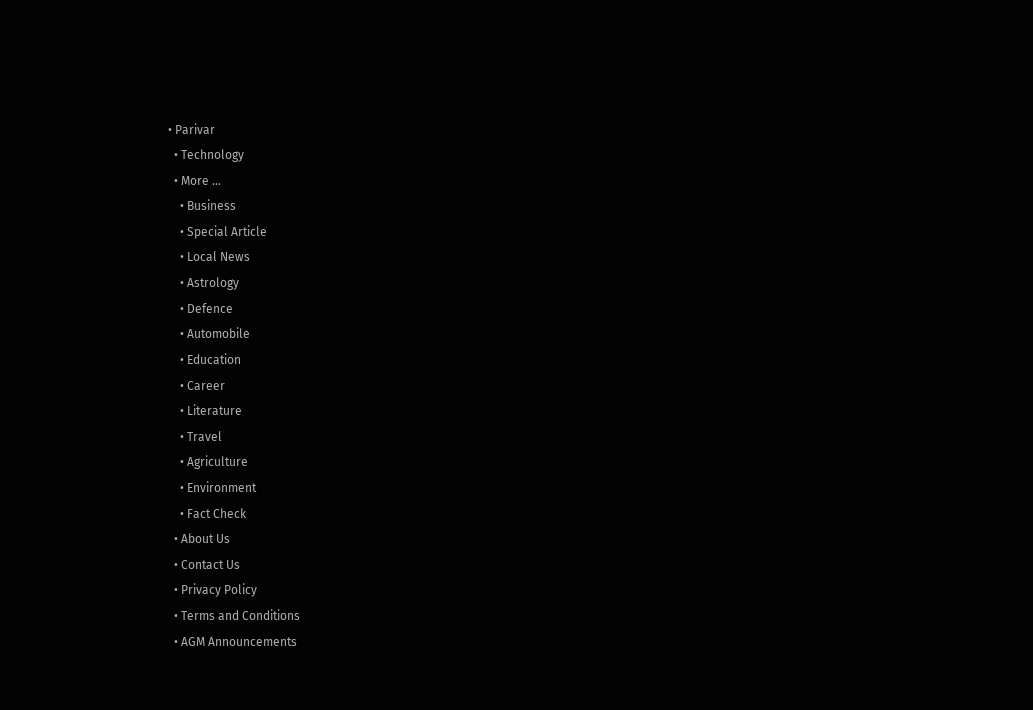• Parivar
  • Technology
  • More …
    • Business
    • Special Article
    • Local News
    • Astrology
    • Defence
    • Automobile
    • Education
    • Career
    • Literature
    • Travel
    • Agriculture
    • Environment
    • Fact Check
  • About Us
  • Contact Us
  • Privacy Policy
  • Terms and Conditions
  • AGM Announcements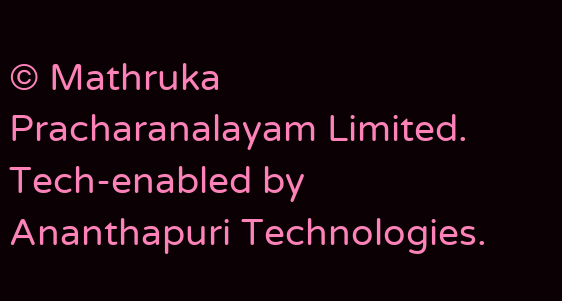© Mathruka Pracharanalayam Limited.
Tech-enabled by Ananthapuri Technologies.